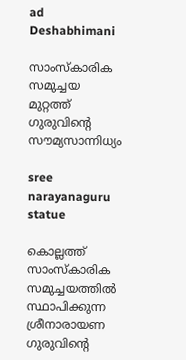ad
Deshabhimani

സാംസ്‌കാരിക സമുച്ചയ മുറ്റത്ത്‌ ഗുരുവിന്റെ സ‍ൗമ്യസാന്നിധ്യം

sree narayanaguru statue

കൊല്ലത്ത്‌ സാംസ്‌കാരിക സമുച്ചയത്തിൽ സ്ഥാപിക്കുന്ന ശ്രീനാരായണ ഗുരുവിന്റെ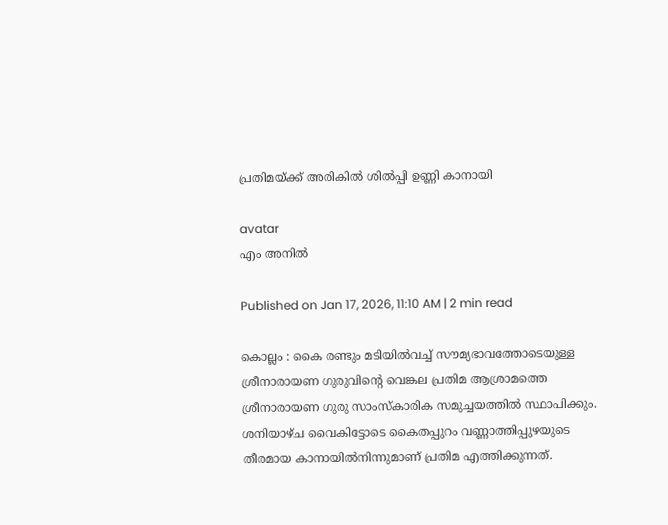പ്രതിമയ്‌ക്ക്‌ അരികിൽ ശിൽപ്പി ഉണ്ണി കാനായി

avatar
എം അനിൽ

Published on Jan 17, 2026, 11:10 AM | 2 min read

കൊല്ലം : കൈ രണ്ടും മടിയിൽവച്ച്‌ സ‍ൗമ്യഭാവത്തോടെയുള്ള ശ്രീനാരായണ ഗുരുവിന്റെ വെങ്കല പ്രതിമ ആശ്രാമത്തെ ശ്രീനാരായണ ഗുരു സാംസ്‌കാരിക സമുച്ചയത്തിൽ സ്ഥാപിക്കും. ശനിയാഴ്‌ച വൈകിട്ടോടെ കൈതപ്പുറം വണ്ണാത്തിപ്പുഴയുടെ തീരമായ കാനായിൽനിന്നുമാണ് പ്രതിമ എത്തിക്കുന്നത്.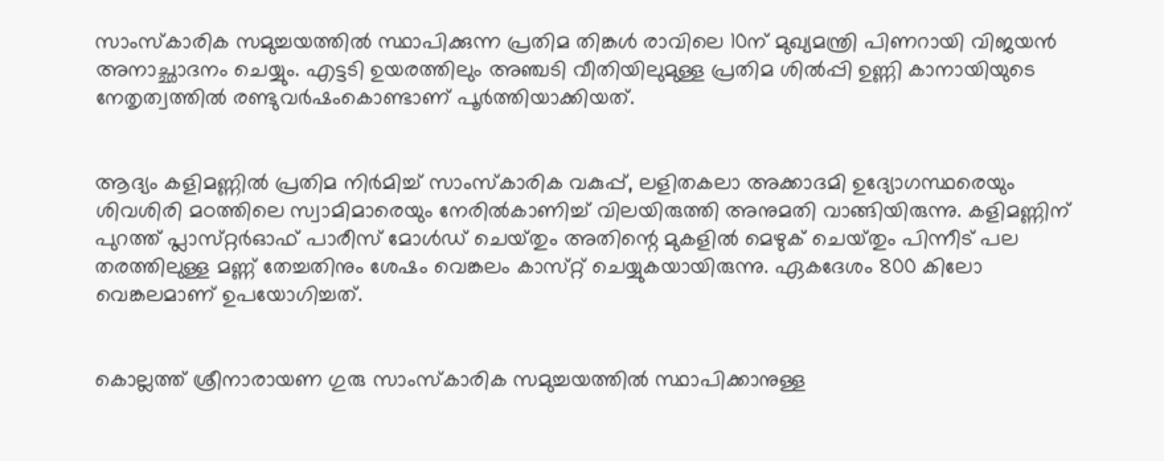സാംസ്‌കാരിക സമുച്ചയത്തിൽ സ്ഥാപിക്കുന്ന പ്രതിമ തിങ്കൾ രാവിലെ 10ന്‌ മുഖ്യമന്ത്രി പിണറായി വിജയൻ അനാച്ഛാദനം ചെയ്യും. എട്ടടി ഉയരത്തിലും അഞ്ചടി വീതിയിലുമുള്ള പ്രതിമ ശിൽപ്പി ഉണ്ണി കാനായിയുടെ നേതൃത്വത്തിൽ രണ്ടുവർഷംകൊണ്ടാണ് പൂർത്തിയാക്കിയത്‌.


ആദ്യം കളിമണ്ണിൽ പ്രതിമ നിർമിച്ച്‌ സാംസ്‌കാരിക വകുപ്പ്‌, ലളിതകലാ അക്കാദമി ഉദ്യോഗസ്ഥരെയും ശിവശിരി മഠത്തിലെ സ്വാമിമാരെയും നേരിൽകാണിച്ച്‌ വിലയിരുത്തി അനുമതി വാങ്ങിയിരുന്നു. കളിമണ്ണിന്‌ പുറത്ത്‌ പ്ലാസ്‌റ്റർഓഫ്‌ പാരീസ്‌ മോൾഡ്‌ ചെയ്‌തും അതിന്റെ മുകളിൽ മെഴുക്‌ ചെയ്‌തും പിന്നീട്‌ പല തരത്തിലുള്ള മണ്ണ്‌ തേച്ചതിനും ശേഷം വെങ്കലം കാസ്‌റ്റ്‌ ചെയ്യുകയായിരുന്നു. ഏകദേശം 800 കിലോ വെങ്കലമാണ്‌ ഉപയോഗിച്ചത്‌.


കൊല്ലത്ത്‌ ശ്രീനാരായണ ഗുരു സാംസ്‌കാരിക സമുച്ചയത്തിൽ സ്ഥാപിക്കാനുള്ള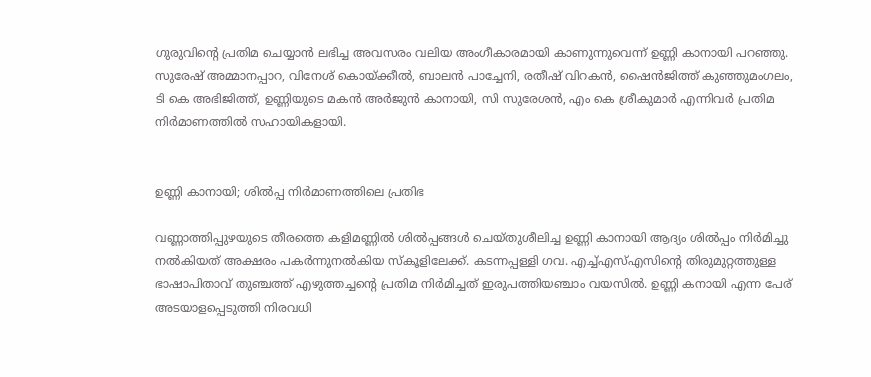ഗുരുവിന്റെ പ്രതിമ ചെയ്യാൻ ലഭിച്ച അവസരം വലിയ അംഗീകാരമായി കാണുന്നുവെന്ന്‌ ഉണ്ണി കാനായി പറഞ്ഞു. സുരേഷ്‌ അമ്മാനപ്പാറ, വിനേശ്‌ കൊയ്‌ക്കീൽ, ബാലൻ പാച്ചേനി, രതീഷ്‌ വിറകൻ, ഷൈൻജിത്ത്‌ കുഞ്ഞുമംഗലം, ടി കെ അഭിജിത്ത്‌, ഉണ്ണിയുടെ മകൻ അർജുൻ കാനായി, സി സുരേശൻ, എം കെ ശ്രീകുമാർ എന്നിവർ പ്രതിമ നിർമാണത്തിൽ സഹായികളായി.


ഉണ്ണി കാനായി; ശിൽപ്പ നിർമാണത്തിലെ പ്രതിഭ

വണ്ണാത്തിപ്പുഴയുടെ തീരത്തെ കളിമണ്ണിൽ ശിൽപ്പങ്ങൾ ചെയ്‌തുശീലിച്ച ഉണ്ണി കാനായി ആദ്യം ശിൽപ്പം നിർമിച്ചു നൽകിയത്‌ അക്ഷരം പകർന്നുനൽകിയ സ്‌കൂളിലേക്ക്‌. കടന്നപ്പള്ളി ഗവ. എച്ച്‌എസ്‌എസിന്റെ തിരുമുറ്റത്തുള്ള ഭാഷാപിതാവ്‌ തുഞ്ചത്ത്‌ എഴുത്തച്ചന്റെ പ്രതിമ നിർമിച്ചത്‌ ഇരുപത്തിയഞ്ചാം വയസിൽ. ഉണ്ണി കനായി എന്ന പേര്‌ അടയാളപ്പെടുത്തി നിരവധി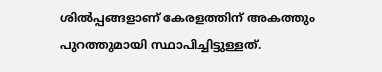ശിൽപ്പങ്ങളാണ്‌ കേരളത്തിന്‌ അകത്തും പുറത്തുമായി സ്ഥാപിച്ചിട്ടുള്ളത്‌.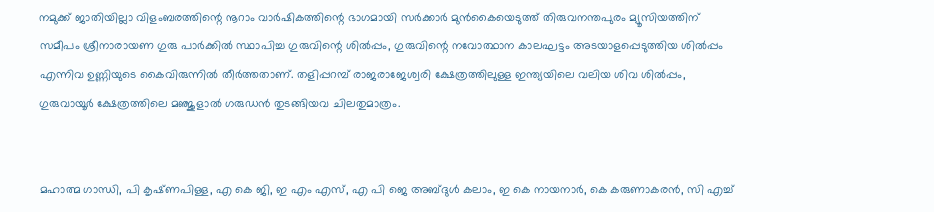നമുക്ക്‌ ജാതിയില്ലാ വിളംബരത്തിന്റെ നൂറാം വാർഷികത്തിന്റെ ഭാഗമായി സർക്കാർ മുൻകൈയെടുത്ത്‌ തിരുവനന്തപുരം മ്യൂസിയത്തിന്‌ സമീപം ശ്രീനാരായണ ഗുരു പാർക്കിൽ സ്ഥാപിച്ച ഗുരുവിന്റെ ശിൽപ്പം, ഗുരുവിന്റെ നവോത്ഥാന കാലഘട്ടം അടയാളപ്പെടുത്തിയ ശിൽപ്പം എന്നിവ ഉണ്ണിയുടെ കൈവിരുന്നിൽ തീർത്തതാണ്‌. തളിപ്പറമ്പ് രാജരാജേശ്വരി ക്ഷേത്രത്തിലുള്ള ഇന്ത്യയിലെ വലിയ ശിവ ശിൽപ്പം, ഗുരുവായൂർ ക്ഷേത്രത്തിലെ മഞ്ജുളാൽ ഗരുഡൻ തുടങ്ങിയവ ചിലതുമാത്രം.


മഹാത്മ ഗാന്ധി, പി കൃഷ്‌ണപിള്ള, എ കെ ജി, ഇ എം എസ്‌, എ പി ജെ അബ്‌ദുൾ കലാം, ഇ കെ നായനാർ, കെ കരുണാകരൻ, സി എച്ച്‌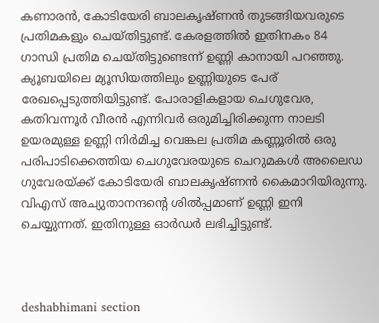കണാരൻ, കോടിയേരി ബാലകൃഷ്‌ണൻ തുടങ്ങിയവരുടെ പ്രതിമകളും ചെയ്‌തിട്ടുണ്ട്‌. കേരളത്തിൽ ഇതിനകം 84 ഗാന്ധി പ്രതിമ ചെയ്‌തിട്ടുണ്ടെന്ന്‌ ഉണ്ണി കാനായി പറഞ്ഞു. ക്യൂബയിലെ മ്യൂസിയത്തിലും ഉണ്ണിയുടെ പേര്‌ രേഖപ്പെടുത്തിയിട്ടുണ്ട്‌. പോരാളികളായ ചെഗുവേര, കതിവന്നൂർ വീരൻ എന്നിവർ ഒരുമിച്ചിരിക്കുന്ന നാലടി ഉയരമുള്ള ഉണ്ണി നിർമിച്ച വെങ്കല പ്രതിമ കണ്ണൂരിൽ ഒരു പരിപാടിക്കെത്തിയ ചെഗുവേരയുടെ ചെറുമകൾ അലൈഡ ഗുവേരയ്‌ക്ക്‌ കോടിയേരി ബാലകൃഷ്‌ണൻ കൈമാറിയിരുന്നു. വിഎസ്‌ അച്യുതാനന്ദന്റെ ശിൽപ്പമാണ്‌ ഉണ്ണി ഇനി ചെയ്യുന്നത്‌. ഇതിനുള്ള ഓർഡർ ലഭിച്ചിട്ടുണ്ട്‌.



deshabhimani section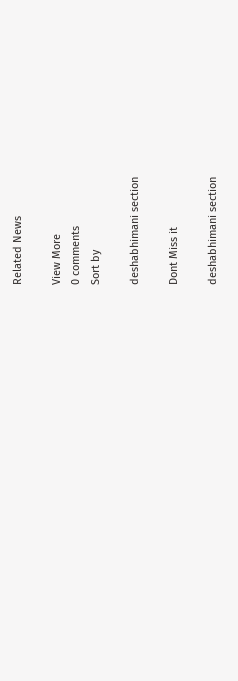Related News

View More
0 comments
Sort by

deshabhimani section

Dont Miss it

deshabhimani section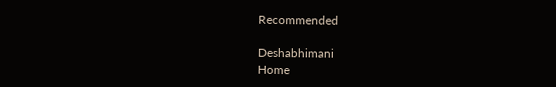Recommended

Deshabhimani
Home